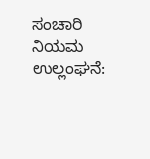ಸಂಚಾರಿ ನಿಯಮ ಉಲ್ಲಂಘನೆ: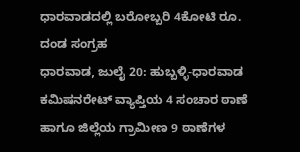ಧಾರವಾಡದಲ್ಲಿ ಬರೋಬ್ಬರಿ 4ಕೋಟಿ ರೂ. ದಂಡ ಸಂಗ್ರಹ
ಧಾರವಾಡ, ಜುಲೈ 20: ಹುಬ್ಬಳ್ಳಿ-ಧಾರವಾಡ ಕಮಿಷನರೇಟ್ ವ್ಯಾಪ್ತಿಯ 4 ಸಂಚಾರ ಠಾಣೆ ಹಾಗೂ ಜಿಲ್ಲೆಯ ಗ್ರಾಮೀಣ 9 ಠಾಣೆಗಳ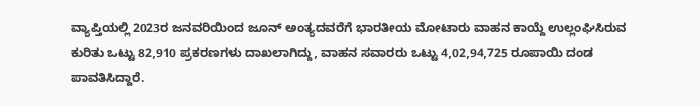ವ್ಯಾಪ್ತಿಯಲ್ಲಿ 2023ರ ಜನವರಿಯಿಂದ ಜೂನ್ ಅಂತ್ಯದವರೆಗೆ ಭಾರತೀಯ ಮೋಟಾರು ವಾಹನ ಕಾಯ್ದೆ ಉಲ್ಲಂಘಿಸಿರುವ ಕುರಿತು ಒಟ್ಟು 82,910 ಪ್ರಕರಣಗಳು ದಾಖಲಾಗಿದ್ದು, ವಾಹನ ಸವಾರರು ಒಟ್ಟು 4,02,94,725 ರೂಪಾಯಿ ದಂಡ ಪಾವತಿಸಿದ್ದಾರೆ.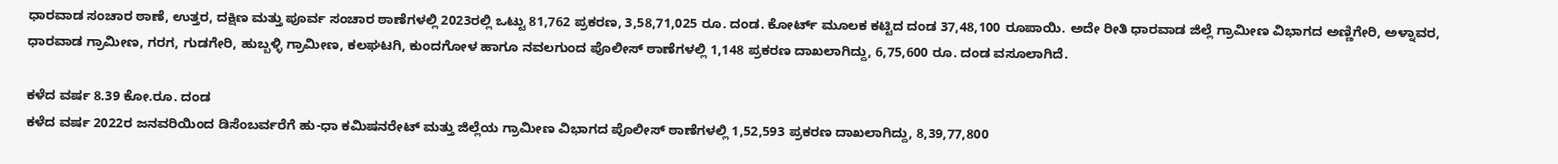ಧಾರವಾಡ ಸಂಚಾರ ಠಾಣೆ, ಉತ್ತರ, ದಕ್ಷಿಣ ಮತ್ತು ಪೂರ್ವ ಸಂಚಾರ ಠಾಣೆಗಳಲ್ಲಿ 2023ರಲ್ಲಿ ಒಟ್ಟು 81,762 ಪ್ರಕರಣ, 3,58,71,025 ರೂ. ದಂಡ. ಕೋರ್ಟ್ ಮೂಲಕ ಕಟ್ಟಿದ ದಂಡ 37,48,100 ರೂಪಾಯಿ. ಅದೇ ರೀತಿ ಧಾರವಾಡ ಜಿಲ್ಲೆ ಗ್ರಾಮೀಣ ವಿಭಾಗದ ಅಣ್ಣಿಗೇರಿ, ಅಳ್ನಾವರ, ಧಾರವಾಡ ಗ್ರಾಮೀಣ, ಗರಗ, ಗುಡಗೇರಿ, ಹುಬ್ಬಳ್ಳಿ ಗ್ರಾಮೀಣ, ಕಲಘಟಗಿ, ಕುಂದಗೋಳ ಹಾಗೂ ನವಲಗುಂದ ಪೊಲೀಸ್ ಠಾಣೆಗಳಲ್ಲಿ 1,148 ಪ್ರಕರಣ ದಾಖಲಾಗಿದ್ದು, 6,75,600 ರೂ. ದಂಡ ವಸೂಲಾಗಿದೆ.

ಕಳೆದ ವರ್ಷ 8.39 ಕೋ.ರೂ. ದಂಡ
ಕಳೆದ ವರ್ಷ 2022ರ ಜನವರಿಯಿಂದ ಡಿಸೆಂಬರ್ವರೆಗೆ ಹು-ಧಾ ಕಮಿಷನರೇಟ್ ಮತ್ತು ಜಿಲ್ಲೆಯ ಗ್ರಾಮೀಣ ವಿಭಾಗದ ಪೊಲೀಸ್ ಠಾಣೆಗಳಲ್ಲಿ 1,52,593 ಪ್ರಕರಣ ದಾಖಲಾಗಿದ್ದು, 8,39,77,800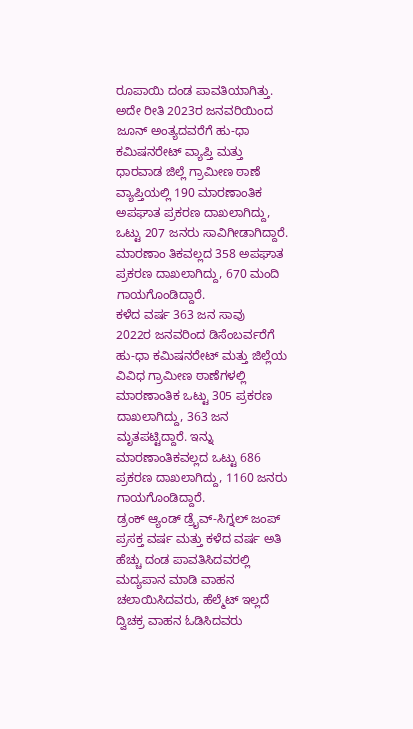ರೂಪಾಯಿ ದಂಡ ಪಾವತಿಯಾಗಿತ್ತು.
ಅದೇ ರೀತಿ 2023ರ ಜನವರಿಯಿಂದ ಜೂನ್ ಅಂತ್ಯದವರೆಗೆ ಹು-ಧಾ ಕಮಿಷನರೇಟ್ ವ್ಯಾಪ್ತಿ ಮತ್ತು ಧಾರವಾಡ ಜಿಲ್ಲೆ ಗ್ರಾಮೀಣ ಠಾಣೆ ವ್ಯಾಪ್ತಿಯಲ್ಲಿ 190 ಮಾರಣಾಂತಿಕ ಅಪಘಾತ ಪ್ರಕರಣ ದಾಖಲಾಗಿದ್ದು, ಒಟ್ಟು 207 ಜನರು ಸಾವಿಗೀಡಾಗಿದ್ದಾರೆ. ಮಾರಣಾಂ ತಿಕವಲ್ಲದ 358 ಅಪಘಾತ ಪ್ರಕರಣ ದಾಖಲಾಗಿದ್ದು, 670 ಮಂದಿ ಗಾಯಗೊಂಡಿದ್ದಾರೆ.
ಕಳೆದ ವರ್ಷ 363 ಜನ ಸಾವು
2022ರ ಜನವರಿಂದ ಡಿಸೆಂಬರ್ವರೆಗೆ ಹು-ಧಾ ಕಮಿಷನರೇಟ್ ಮತ್ತು ಜಿಲ್ಲೆಯ ವಿವಿಧ ಗ್ರಾಮೀಣ ಠಾಣೆಗಳಲ್ಲಿ ಮಾರಣಾಂತಿಕ ಒಟ್ಟು 305 ಪ್ರಕರಣ ದಾಖಲಾಗಿದ್ದು, 363 ಜನ ಮೃತಪಟ್ಟಿದ್ದಾರೆ. ಇನ್ನು ಮಾರಣಾಂತಿಕವಲ್ಲದ ಒಟ್ಟು 686 ಪ್ರಕರಣ ದಾಖಲಾಗಿದ್ದು, 1160 ಜನರು ಗಾಯಗೊಂಡಿದ್ದಾರೆ.
ಡ್ರಂಕ್ ಆ್ಯಂಡ್ ಡ್ರೈವ್-ಸಿಗ್ನಲ್ ಜಂಪ್
ಪ್ರಸಕ್ತ ವರ್ಷ ಮತ್ತು ಕಳೆದ ವರ್ಷ ಅತಿ ಹೆಚ್ಚು ದಂಡ ಪಾವತಿಸಿದವರಲ್ಲಿ ಮದ್ಯಪಾನ ಮಾಡಿ ವಾಹನ ಚಲಾಯಿಸಿದವರು, ಹೆಲ್ಮೆಟ್ ಇಲ್ಲದೆ ದ್ವಿಚಕ್ರ ವಾಹನ ಓಡಿಸಿದವರು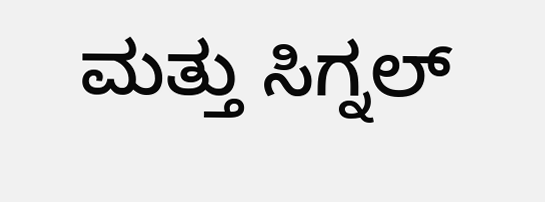ಮತ್ತು ಸಿಗ್ನಲ್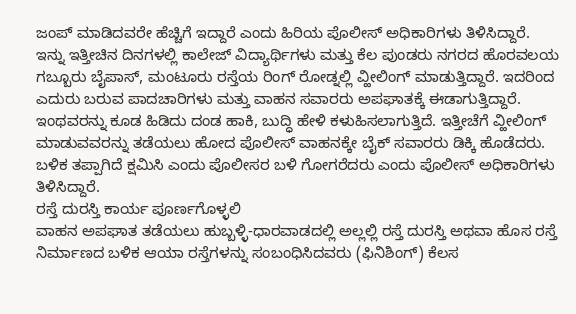ಜಂಪ್ ಮಾಡಿದವರೇ ಹೆಚ್ಚಿಗೆ ಇದ್ದಾರೆ ಎಂದು ಹಿರಿಯ ಪೊಲೀಸ್ ಅಧಿಕಾರಿಗಳು ತಿಳಿಸಿದ್ದಾರೆ.
ಇನ್ನು ಇತ್ತೀಚಿನ ದಿನಗಳಲ್ಲಿ ಕಾಲೇಜ್ ವಿದ್ಯಾರ್ಥಿಗಳು ಮತ್ತು ಕೆಲ ಪುಂಡರು ನಗರದ ಹೊರವಲಯ ಗಬ್ಬೂರು ಬೈಪಾಸ್, ಮಂಟೂರು ರಸ್ತೆಯ ರಿಂಗ್ ರೋಡ್ನಲ್ಲಿ ವ್ಹೀಲಿಂಗ್ ಮಾಡುತ್ತಿದ್ದಾರೆ. ಇದರಿಂದ ಎದುರು ಬರುವ ಪಾದಚಾರಿಗಳು ಮತ್ತು ವಾಹನ ಸವಾರರು ಅಪಘಾತಕ್ಕೆ ಈಡಾಗುತ್ತಿದ್ದಾರೆ. ಇಂಥವರನ್ನು ಕೂಡ ಹಿಡಿದು ದಂಡ ಹಾಕಿ, ಬುದ್ಧಿ ಹೇಳಿ ಕಳುಹಿಸಲಾಗುತ್ತಿದೆ. ಇತ್ತೀಚೆಗೆ ವ್ಹೀಲಿಂಗ್ ಮಾಡುವವರನ್ನು ತಡೆಯಲು ಹೋದ ಪೊಲೀಸ್ ವಾಹನಕ್ಕೇ ಬೈಕ್ ಸವಾರರು ಡಿಕ್ಕಿ ಹೊಡೆದರು. ಬಳಿಕ ತಪ್ಪಾಗಿದೆ ಕ್ಷಮಿಸಿ ಎಂದು ಪೊಲೀಸರ ಬಳಿ ಗೋಗರೆದರು ಎಂದು ಪೊಲೀಸ್ ಅಧಿಕಾರಿಗಳು ತಿಳಿಸಿದ್ದಾರೆ.
ರಸ್ತೆ ದುರಸ್ತಿ ಕಾರ್ಯ ಪೂರ್ಣಗೊಳ್ಳಲಿ
ವಾಹನ ಅಪಘಾತ ತಡೆಯಲು ಹುಬ್ಬಳ್ಳಿ-ಧಾರವಾಡದಲ್ಲಿ ಅಲ್ಲಲ್ಲಿ ರಸ್ತೆ ದುರಸ್ತಿ ಅಥವಾ ಹೊಸ ರಸ್ತೆ ನಿರ್ಮಾಣದ ಬಳಿಕ ಆಯಾ ರಸ್ತೆಗಳನ್ನು ಸಂಬಂಧಿಸಿದವರು (ಫಿನಿಶಿಂಗ್) ಕೆಲಸ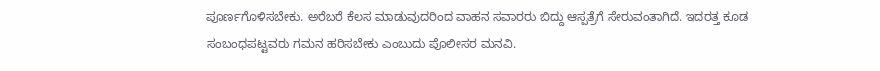ಪೂರ್ಣಗೊಳಿಸಬೇಕು. ಅರೆಬರೆ ಕೆಲಸ ಮಾಡುವುದರಿಂದ ವಾಹನ ಸವಾರರು ಬಿದ್ದು ಆಸ್ಪತ್ರೆಗೆ ಸೇರುವಂತಾಗಿದೆ. ಇದರತ್ತ ಕೂಡ ಸಂಬಂಧಪಟ್ಟವರು ಗಮನ ಹರಿಸಬೇಕು ಎಂಬುದು ಪೊಲೀಸರ ಮನವಿ.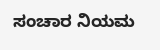ಸಂಚಾರ ನಿಯಮ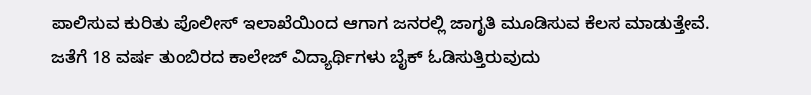ಪಾಲಿಸುವ ಕುರಿತು ಪೊಲೀಸ್ ಇಲಾಖೆಯಿಂದ ಆಗಾಗ ಜನರಲ್ಲಿ ಜಾಗೃತಿ ಮೂಡಿಸುವ ಕೆಲಸ ಮಾಡುತ್ತೇವೆ. ಜತೆಗೆ 18 ವರ್ಷ ತುಂಬಿರದ ಕಾಲೇಜ್ ವಿದ್ಯಾರ್ಥಿಗಳು ಬೈಕ್ ಓಡಿಸುತ್ತಿರುವುದು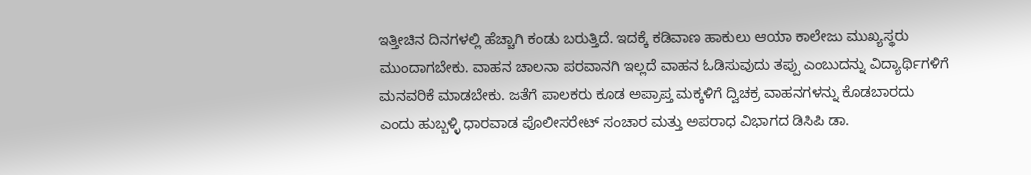ಇತ್ತೀಚಿನ ದಿನಗಳಲ್ಲಿ ಹೆಚ್ಚಾಗಿ ಕಂಡು ಬರುತ್ತಿದೆ. ಇದಕ್ಕೆ ಕಡಿವಾಣ ಹಾಕುಲು ಆಯಾ ಕಾಲೇಜು ಮುಖ್ಯಸ್ಥರು ಮುಂದಾಗಬೇಕು. ವಾಹನ ಚಾಲನಾ ಪರವಾನಗಿ ಇಲ್ಲದೆ ವಾಹನ ಓಡಿಸುವುದು ತಪ್ಪು ಎಂಬುದನ್ನು ವಿದ್ಯಾರ್ಥಿಗಳಿಗೆ ಮನವರಿಕೆ ಮಾಡಬೇಕು. ಜತೆಗೆ ಪಾಲಕರು ಕೂಡ ಅಪ್ರಾಪ್ತ ಮಕ್ಕಳಿಗೆ ದ್ವಿಚಕ್ರ ವಾಹನಗಳನ್ನು ಕೊಡಬಾರದು
ಎಂದು ಹುಬ್ಬಳ್ಳಿ ಧಾರವಾಡ ಪೊಲೀಸರೇಟ್ ಸಂಚಾರ ಮತ್ತು ಅಪರಾಧ ವಿಭಾಗದ ಡಿಸಿಪಿ ಡಾ.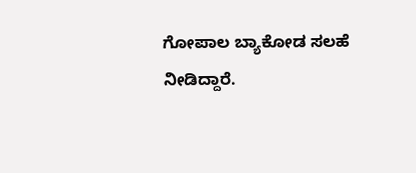ಗೋಪಾಲ ಬ್ಯಾಕೋಡ ಸಲಹೆ ನೀಡಿದ್ದಾರೆ.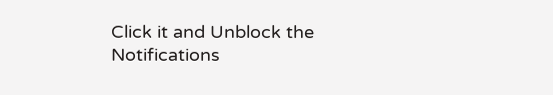Click it and Unblock the Notifications